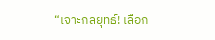“เจาะกลยุทธ์! เลือก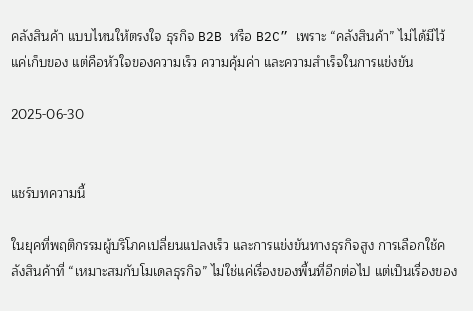คลังสินค้า แบบไหนให้ตรงใจ ธุรกิจ B2B หรือ B2C” เพราะ “คลังสินค้า” ไม่ได้มีไว้แค่เก็บของ แต่คือหัวใจของความเร็ว ความคุ้มค่า และความสำเร็จในการแข่งขัน

2025-06-30


แชร์บทความนี้

ในยุคที่พฤติกรรมผู้บริโภคเปลี่ยนแปลงเร็ว และการแข่งขันทางธุรกิจสูง การเลือกใช้คลังสินค้าที่ “เหมาะสมกับโมเดลธุรกิจ” ไม่ใช่แค่เรื่องของพื้นที่อีกต่อไป แต่เป็นเรื่องของ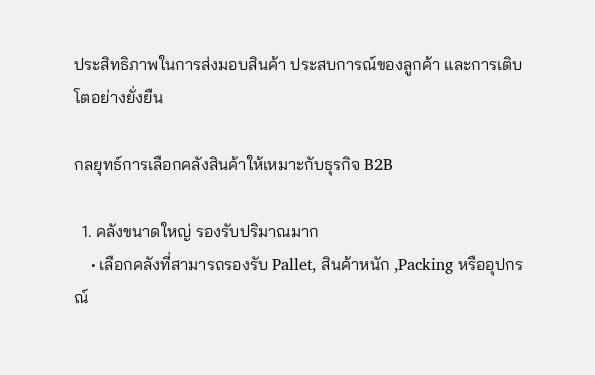ประสิทธิภาพในการส่งมอบสินค้า ประสบการณ์ของลูกค้า และการเติบโตอย่างยั่งยืน

กลยุทธ์การเลือกคลังสินค้าให้เหมาะกับธุรกิจ B2B

  1. คลังขนาดใหญ่ รองรับปริมาณมาก
    • เลือกคลังที่สามารถรองรับ Pallet, สินค้าหนัก ,Packing หรืออุปกรณ์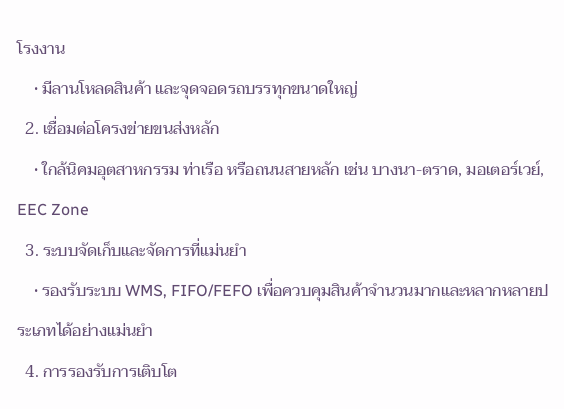โรงงาน
    • มีลานโหลดสินค้า และจุดจอดรถบรรทุกขนาดใหญ่
  2. เชื่อมต่อโครงข่ายขนส่งหลัก
    • ใกล้นิคมอุตสาหกรรม ท่าเรือ หรือถนนสายหลัก เช่น บางนา-ตราด, มอเตอร์เวย์, EEC Zone
  3. ระบบจัดเก็บและจัดการที่แม่นยำ
    • รองรับระบบ WMS, FIFO/FEFO เพื่อควบคุมสินค้าจำนวนมากและหลากหลายประเภทได้อย่างแม่นยำ
  4. การรองรับการเติบโต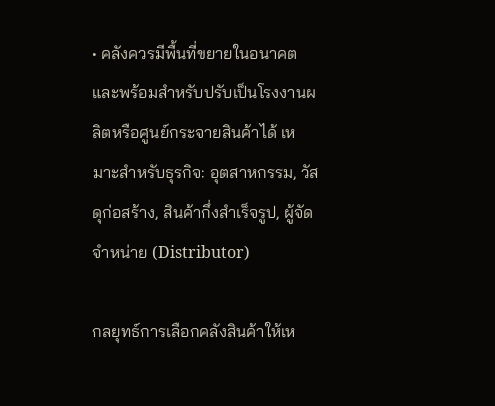• คลังควรมีพื้นที่ขยายในอนาคต และพร้อมสำหรับปรับเป็นโรงงานผลิตหรือศูนย์กระจายสินค้าได้ เหมาะสำหรับธุรกิจ: อุตสาหกรรม, วัสดุก่อสร้าง, สินค้ากึ่งสำเร็จรูป, ผู้จัดจำหน่าย (Distributor)

กลยุทธ์การเลือกคลังสินค้าให้เห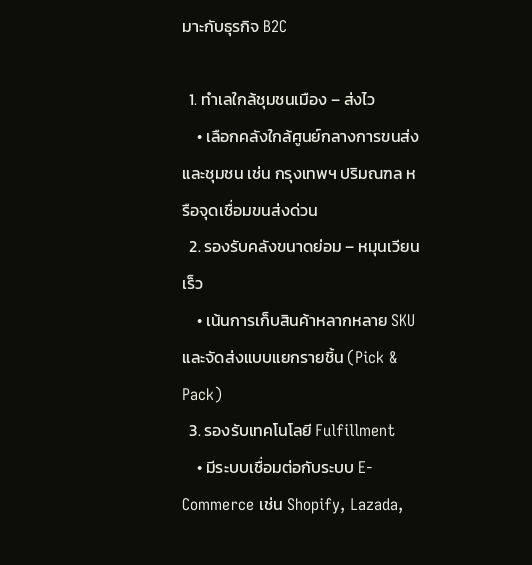มาะกับธุรกิจ B2C

  1. ทำเลใกล้ชุมชนเมือง – ส่งไว
    • เลือกคลังใกล้ศูนย์กลางการขนส่งและชุมชน เช่น กรุงเทพฯ ปริมณฑล หรือจุดเชื่อมขนส่งด่วน
  2. รองรับคลังขนาดย่อม – หมุนเวียนเร็ว
    • เน้นการเก็บสินค้าหลากหลาย SKU และจัดส่งแบบแยกรายชิ้น (Pick & Pack)
  3. รองรับเทคโนโลยี Fulfillment
    • มีระบบเชื่อมต่อกับระบบ E-Commerce เช่น Shopify, Lazada,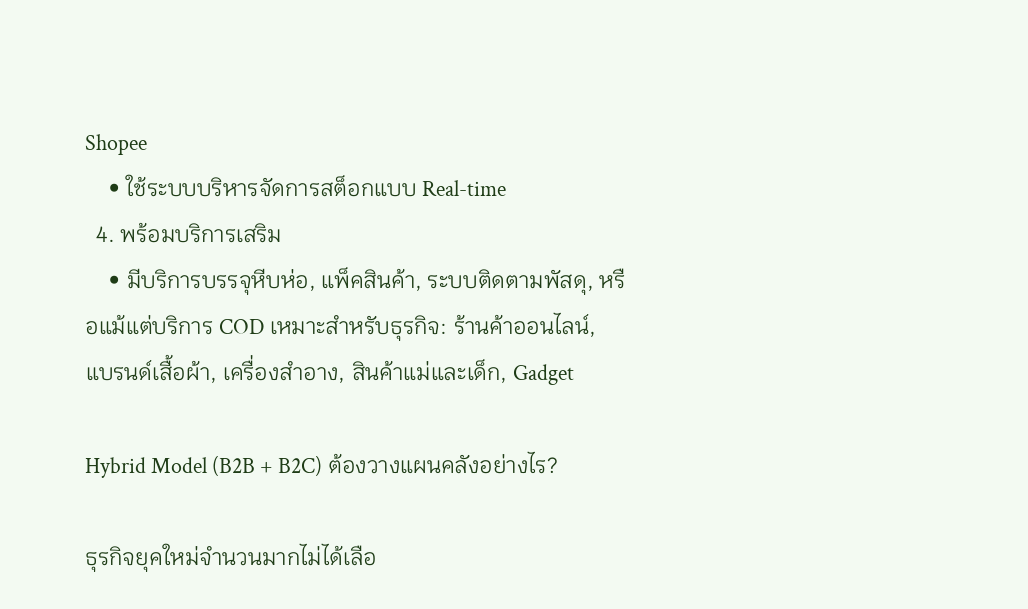Shopee
    • ใช้ระบบบริหารจัดการสต็อกแบบ Real-time
  4. พร้อมบริการเสริม
    • มีบริการบรรจุหีบห่อ, แพ็คสินค้า, ระบบติดตามพัสดุ, หรือแม้แต่บริการ COD เหมาะสำหรับธุรกิจ: ร้านค้าออนไลน์, แบรนด์เสื้อผ้า, เครื่องสำอาง, สินค้าแม่และเด็ก, Gadget

Hybrid Model (B2B + B2C) ต้องวางแผนคลังอย่างไร?

ธุรกิจยุคใหม่จำนวนมากไม่ได้เลือ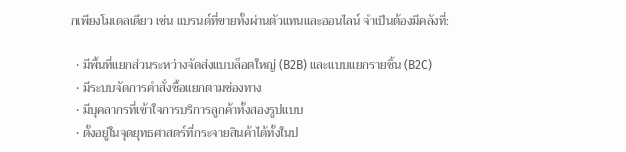กเพียงโมเดลเดียว เช่น แบรนด์ที่ขายทั้งผ่านตัวแทนและออนไลน์ จำเป็นต้องมีคลังที่:

  • มีพื้นที่แยกส่วนระหว่างจัดส่งแบบล็อตใหญ่ (B2B) และแบบแยกรายชิ้น (B2C)
  • มีระบบจัดการคำสั่งซื้อแยกตามช่องทาง
  • มีบุคลากรที่เข้าใจการบริการลูกค้าทั้งสองรูปแบบ
  • ตั้งอยู่ในจุดยุทธศาสตร์ที่กระจายสินค้าได้ทั้งในป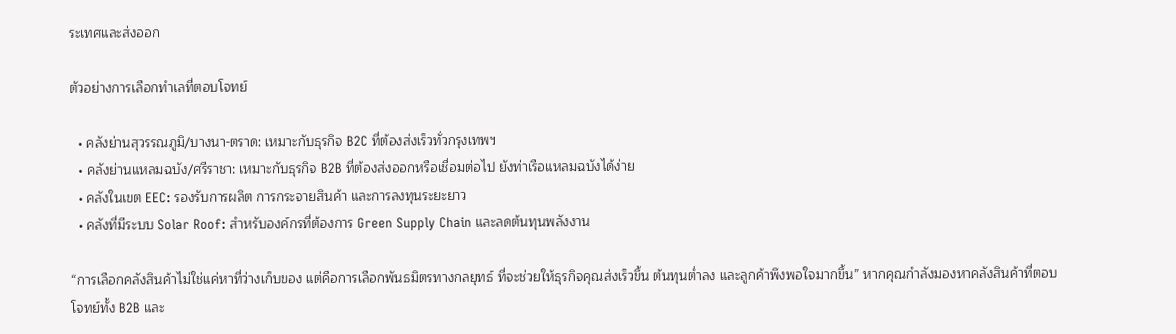ระเทศและส่งออก

ตัวอย่างการเลือกทำเลที่ตอบโจทย์

  • คลังย่านสุวรรณภูมิ/บางนา-ตราด: เหมาะกับธุรกิจ B2C ที่ต้องส่งเร็วทั่วกรุงเทพฯ
  • คลังย่านแหลมฉบัง/ศรีราชา: เหมาะกับธุรกิจ B2B ที่ต้องส่งออกหรือเชื่อมต่อไป ยังท่าเรือแหลมฉบังได้ง่าย
  • คลังในเขต EEC: รองรับการผลิต การกระจายสินค้า และการลงทุนระยะยาว
  • คลังที่มีระบบ Solar Roof: สำหรับองค์กรที่ต้องการ Green Supply Chain และลดต้นทุนพลังงาน

“การเลือกคลังสินค้าไม่ใช่แค่หาที่ว่างเก็บของ แต่คือการเลือกพันธมิตรทางกลยุทธ์ ที่จะช่วยให้ธุรกิจคุณส่งเร็วขึ้น ต้นทุนต่ำลง และลูกค้าพึงพอใจมากขึ้น” หากคุณกำลังมองหาคลังสินค้าที่ตอบโจทย์ทั้ง B2B และ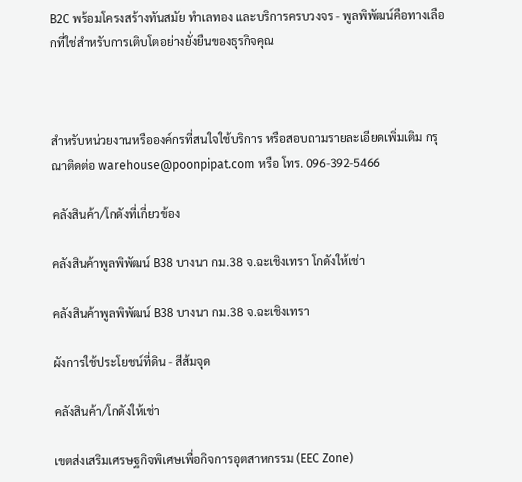B2C พร้อมโครงสร้างทันสมัย ทำเลทอง และบริการครบวงจร - พูลพิพัฒน์คือทางเลือกที่ใช่สำหรับการเติบโตอย่างยั่งยืนของธุรกิจคุณ



สำหรับหน่วยงานหรือองค์กรที่สนใจใช้บริการ หรือสอบถามรายละเอียดเพิ่มเติม กรุณาติดต่อ warehouse@poonpipat.com หรือ โทร. 096-392-5466

คลังสินค้า/โกดังที่เกี่ยวข้อง

คลังสินค้าพูลพิพัฒน์ B38 บางนา กม.38 จ.ฉะเชิงเทรา โกดังให้เช่า

คลังสินค้าพูลพิพัฒน์ B38 บางนา กม.38 จ.ฉะเชิงเทรา

ผังการใช้ประโยชน์ที่ดิน - สีส้มจุด

คลังสินค้า/โกดังให้เช่า

เขตส่งเสริมเศรษฐกิจพิเศษเพื่อกิจการอุตสาหกรรม (EEC Zone)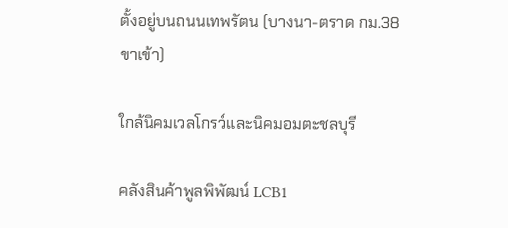ตั้งอยู่บนถนนเทพรัตน (บางนา-ตราด กม.38 ขาเข้า)

ใกล้นิคมเวลโกรว์และนิคมอมตะชลบุรี

คลังสินค้าพูลพิพัฒน์ LCB1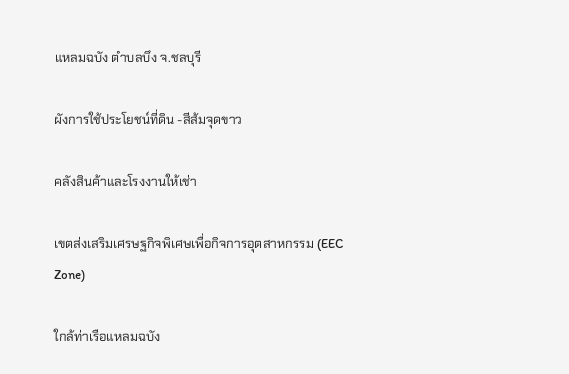แหลมฉบัง ตำบลบึง จ.ชลบุรี

ผังการใช้ประโยชน์ที่ดิน -สีส้มจุดขาว

คลังสินค้าและโรงงานให้เช่า

เขตส่งเสริมเศรษฐกิจพิเศษเพื่อกิจการอุตสาหกรรม (EEC Zone)

ใกล้ท่าเรือแหลมฉบัง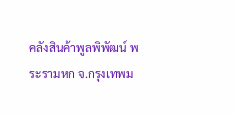คลังสินค้าพูลพิพัฒน์ พระรามหก จ.กรุงเทพม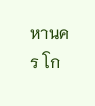หานคร โก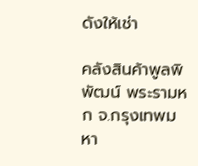ดังให้เช่า

คลังสินค้าพูลพิพัฒน์ พระรามหก จ.กรุงเทพมหา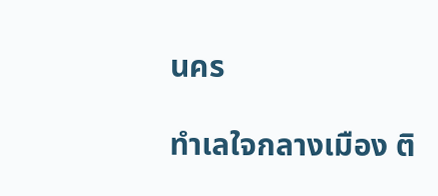นคร

ทำเลใจกลางเมือง ติ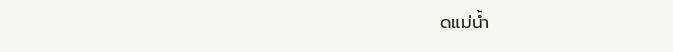ดแม่น้ำ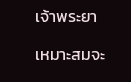เจ้าพระยา

เหมาะสมจะ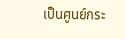เป็นศูนย์กระ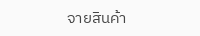จายสินค้า